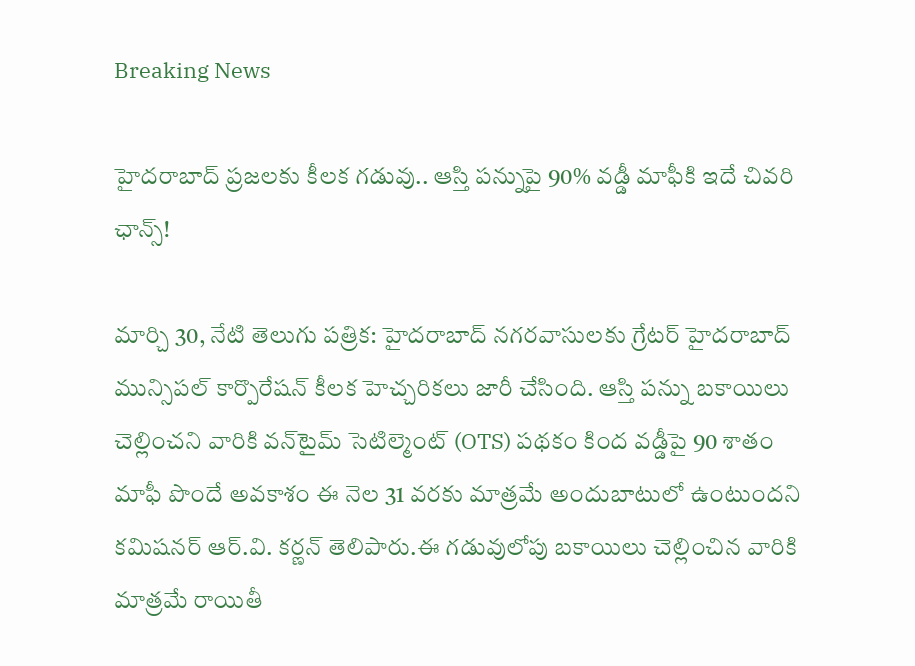Breaking News

హైదరాబాద్‌ ప్రజలకు కీలక గడువు.. ఆస్తి పన్నుపై 90% వడ్డీ మాఫీకి ఇదే చివరి ఛాన్స్!

మార్చి 30, నేటి తెలుగు పత్రిక: హైదరాబాద్‌ నగరవాసులకు గ్రేటర్ హైదరాబాద్ మున్సిపల్ కార్పొరేషన్ కీలక హెచ్చరికలు జారీ చేసింది. ఆస్తి పన్ను బకాయిలు చెల్లించని వారికి వన్‌టైమ్ సెటిల్మెంట్ (OTS) పథకం కింద వడ్డీపై 90 శాతం మాఫీ పొందే అవకాశం ఈ నెల 31 వరకు మాత్రమే అందుబాటులో ఉంటుందని కమిషనర్ ఆర్.వి. కర్ణన్ తెలిపారు.ఈ గడువులోపు బకాయిలు చెల్లించిన వారికి మాత్రమే రాయితీ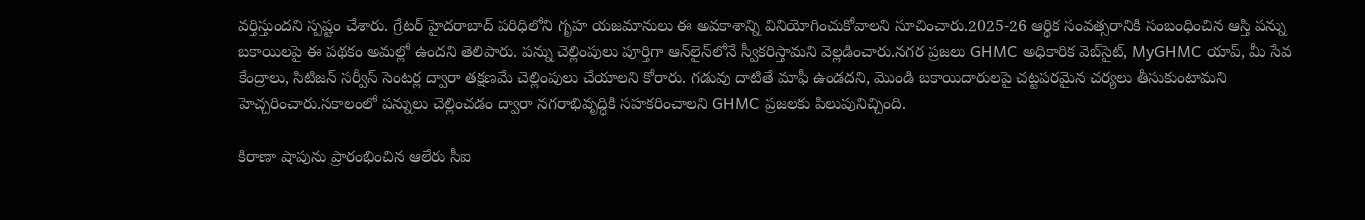వర్తిస్తుందని స్పష్టం చేశారు. గ్రేటర్ హైదరాబాద్ పరిధిలోని గృహ యజమానులు ఈ అవకాశాన్ని వినియోగించుకోవాలని సూచించారు.2025-26 ఆర్థిక సంవత్సరానికి సంబంధించిన ఆస్తి పన్ను బకాయిలపై ఈ పథకం అమల్లో ఉందని తెలిపారు. పన్ను చెల్లింపులు పూర్తిగా ఆన్‌లైన్‌లోనే స్వీకరిస్తామని వెల్లడించారు.నగర ప్రజలు GHMC అధికారిక వెబ్‌సైట్, MyGHMC యాప్, మీ సేవ కేంద్రాలు, సిటిజన్ సర్వీస్ సెంటర్ల ద్వారా తక్షణమే చెల్లింపులు చేయాలని కోరారు. గడువు దాటితే మాఫీ ఉండదని, మొండి బకాయిదారులపై చట్టపరమైన చర్యలు తీసుకుంటామని హెచ్చరించారు.సకాలంలో పన్నులు చెల్లించడం ద్వారా నగరాభివృద్ధికి సహకరించాలని GHMC ప్రజలకు పిలుపునిచ్చింది.

కిరాణా షాపును ప్రారంభించిన ఆలేరు సీఐ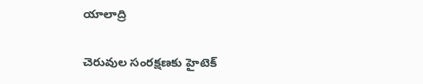యాలాద్రి

చెరువుల సంరక్షణకు హైటెక్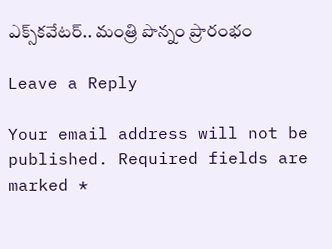ఎక్స్‌కవేటర్.. మంత్రి పొన్నం ప్రారంభం

Leave a Reply

Your email address will not be published. Required fields are marked *